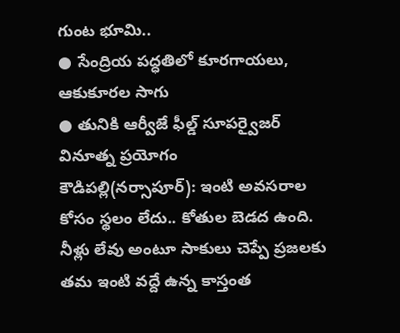గుంట భూమి..
● సేంద్రియ పద్ధతిలో కూరగాయలు, ఆకుకూరల సాగు
● తునికి ఆర్వీజే ఫీల్డ్ సూపర్వైజర్ వినూత్న ప్రయోగం
కౌడిపల్లి(నర్సాపూర్): ఇంటి అవసరాల కోసం స్థలం లేదు.. కోతుల బెడద ఉంది. నీళ్లు లేవు అంటూ సాకులు చెప్పే ప్రజలకు తమ ఇంటి వద్దే ఉన్న కాస్తంత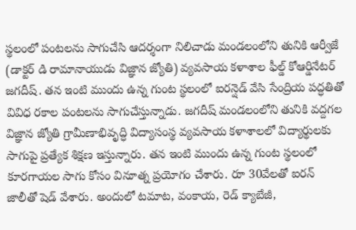స్థలంలో పంటలను సాగుచేసి ఆదర్శంగా నిలిచాడు మండలంలోని తునికి ఆర్వీజే (డాక్టర్ డి రామానాయుడు విజ్ఞాన జ్యోతి) వ్యవసాయ కళాశాల ఫీల్డ్ కోఆర్డినేటర్ జగదీష్. తన ఇంటి ముందు ఉన్న గుంట స్థలంలో ఐరన్షెడ్ వేసి సేంద్రియ పద్ధతితో వివిధ రకాల పంటలను సాగుచేస్తున్నాడు. జగదీష్ మండలంలోని తునికి వద్దగల విజ్ఞాన జ్యోతి గ్రామీణాభివృద్ధి విద్యాసంస్థ వ్యవసాయ కళాశాలలో విద్యార్థులకు సాగుపై ప్రత్యేక శిక్షణ ఇస్తున్నారు. తన ఇంటి ముందు ఉన్న గుంట స్థలంలో కూరగాయల సాగు కోసం వినూత్న ప్రయోగం చేశారు. రూ 30వేలతో ఐరన్ జాలీతో షెడ్ వేశారు. అందులో టమాట, వంకాయ, రెడ్ క్యాబేజీ,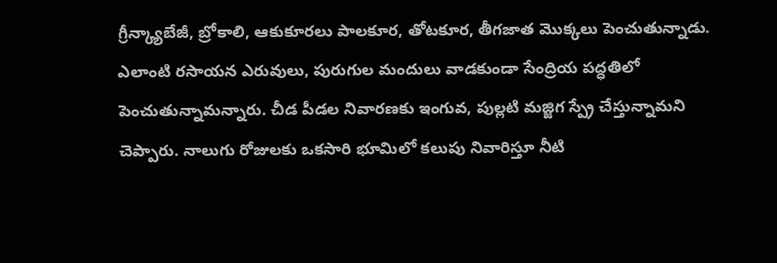గ్రీన్క్యాబేజీ, బ్రోకాలి, ఆకుకూరలు పాలకూర, తోటకూర, తీగజాత మొక్కలు పెంచుతున్నాడు. ఎలాంటి రసాయన ఎరువులు, పురుగుల మందులు వాడకుండా సేంద్రియ పద్ధతిలో పెంచుతున్నామన్నారు. చీడ పీడల నివారణకు ఇంగువ, పుల్లటి మజ్జిగ స్ప్రే చేస్తున్నామని చెప్పారు. నాలుగు రోజులకు ఒకసారి భూమిలో కలుపు నివారిస్తూ నీటి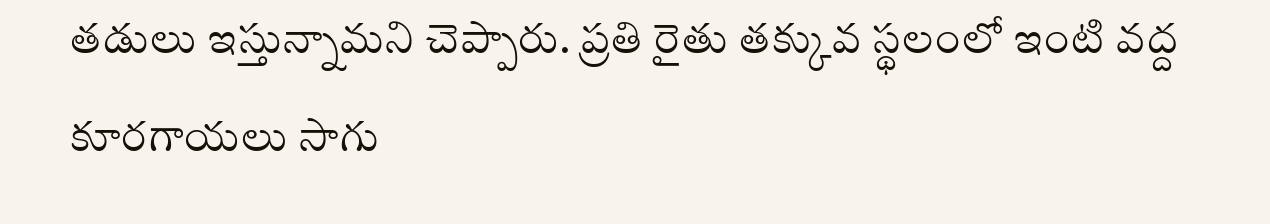తడులు ఇస్తున్నామని చెప్పారు. ప్రతి రైతు తక్కువ స్థలంలో ఇంటి వద్ద కూరగాయలు సాగు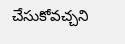చేసుకోవచ్చని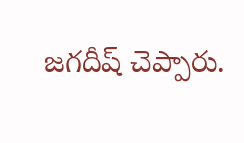జగదీష్ చెప్పారు.